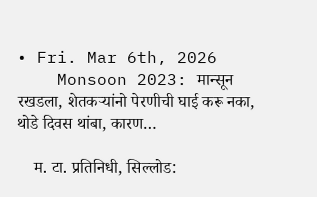• Fri. Mar 6th, 2026
    Monsoon 2023: मान्सून रखडला, शेतकऱ्यांनो पेरणीची घाई करू नका, थोडे दिवस थांबा, कारण…

    म. टा. प्रतिनिधी, सिल्लोड: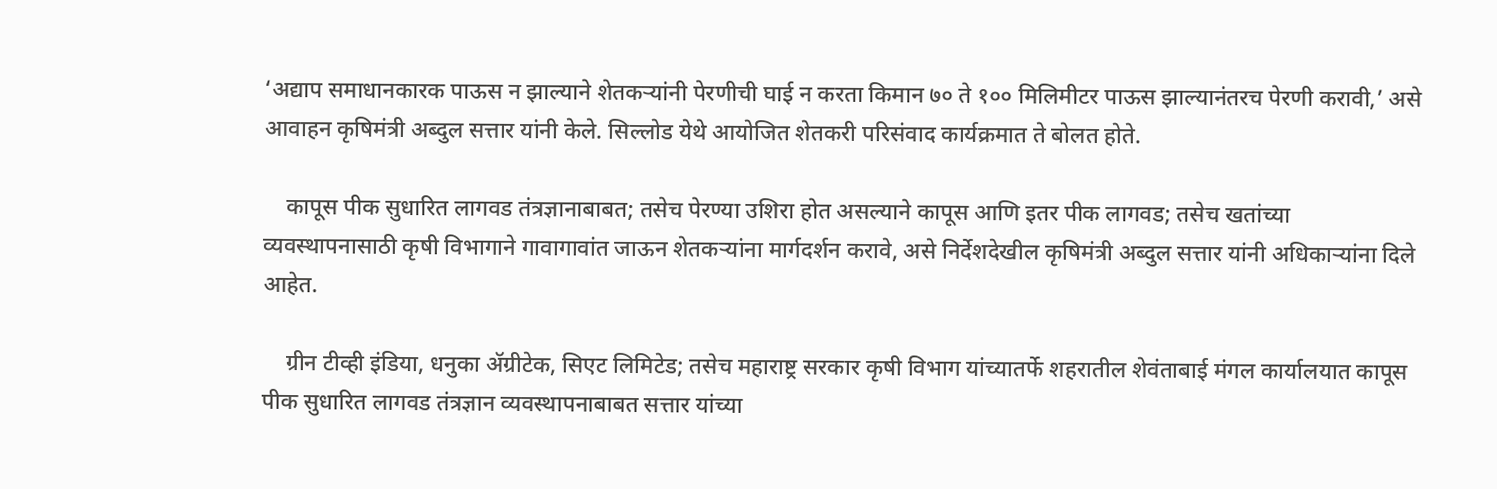‘अद्याप समाधानकारक पाऊस न झाल्याने शेतकऱ्यांनी पेरणीची घाई न करता किमान ७० ते १०० मिलिमीटर पाऊस झाल्यानंतरच पेरणी करावी,’ असे आवाहन कृषिमंत्री अब्दुल सत्तार यांनी केले. सिल्लोड येथे आयोजित शेतकरी परिसंवाद कार्यक्रमात ते बोलत होते.

    कापूस पीक सुधारित लागवड तंत्रज्ञानाबाबत; तसेच पेरण्या उशिरा होत असल्याने कापूस आणि इतर पीक लागवड; तसेच खतांच्या व्यवस्थापनासाठी कृषी विभागाने गावागावांत जाऊन शेतकऱ्यांना मार्गदर्शन करावे, असे निर्देशदेखील कृषिमंत्री अब्दुल सत्तार यांनी अधिकाऱ्यांना दिले आहेत.

    ग्रीन टीव्ही इंडिया, धनुका ॲग्रीटेक, सिएट लिमिटेड; तसेच महाराष्ट्र सरकार कृषी विभाग यांच्यातर्फे शहरातील शेवंताबाई मंगल कार्यालयात कापूस पीक सुधारित लागवड तंत्रज्ञान व्यवस्थापनाबाबत सत्तार यांच्या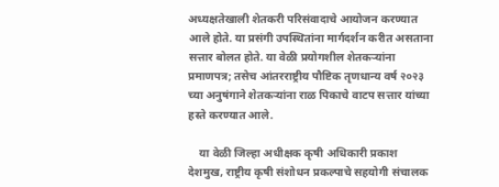अध्यक्षतेखाली शेतकरी परिसंवादाचे आयोजन करण्यात आले होते. या प्रसंगी उपस्थितांना मार्गदर्शन करीत असताना सत्तार बोलत होते. या वेळी प्रयोगशील शेतकऱ्यांना प्रमाणपत्र; तसेच आंतरराष्ट्रीय पौष्टिक तृणधान्य वर्ष २०२३ च्या अनुषंगाने शेतकऱ्यांना राळ पिकाचे वाटप सत्तार यांच्या हस्ते करण्यात आले.

    या वेळी जिल्हा अधीक्षक कृषी अधिकारी प्रकाश देशमुख, राष्ट्रीय कृषी संशोधन प्रकल्पाचे सहयोगी संचालक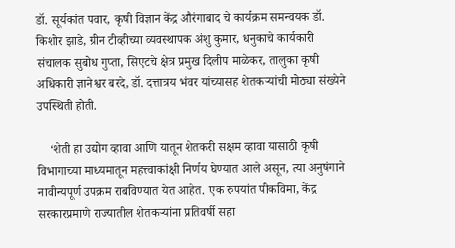डॉ. सूर्यकांत पवार, कृषी विज्ञान केंद्र औरंगाबाद चे कार्यक्रम समन्वयक डॉ. किशोर झाडे, ग्रीन टीव्हीच्या व्यवस्थापक अंशु कुमार, धनुकाचे कार्यकारी संचालक सुबोध गुप्ता, सिएटचे क्षेत्र प्रमुख दिलीप माळेकर, तालुका कृषी अधिकारी ज्ञानेश्वर बरदे, डॉ. दत्तात्रय भंवर यांच्यासह शेतकऱ्यांची मोठ्या संख्येने उपस्थिती होती.

    ‘शेती हा उद्योग व्हावा आणि यातून शेतकरी सक्षम व्हावा यासाठी कृषी विभागाच्या माध्यमातून महत्त्वाकांक्षी निर्णय घेण्यात आले असून, त्या अनुषंगाने नावीन्यपूर्ण उपक्रम राबविण्यात येत आहेत. एक रुपयांत पीकविमा, केंद्र सरकारप्रमाणे राज्यातील शेतकऱ्यांना प्रतिवर्षी सहा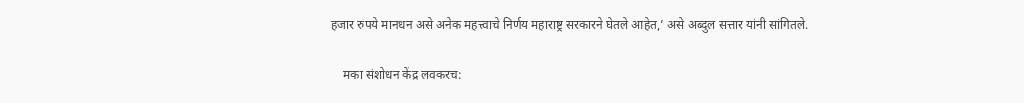हजार रुपये मानधन असे अनेक महत्त्वाचे निर्णय महाराष्ट्र सरकारने घेतले आहेत,’ असे अब्दुल सत्तार यांनी सांगितले.

    मका संशोधन केंद्र लवकरच: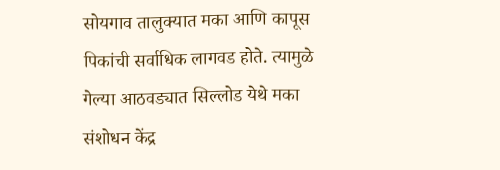सोयगाव तालुक्यात मका आणि कापूस पिकांची सर्वाधिक लागवड होते. त्यामुळे गेल्या आठवड्यात सिल्लोड येथे मका संशोधन केंद्र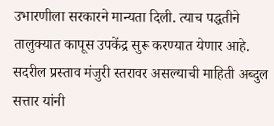उभारणीला सरकारने मान्यता दिली. त्याच पद्धतीने तालुक्यात कापूस उपकेंद्र सुरू करण्यात येणार आहे. सदरील प्रस्ताव मंजुरी स्तरावर असल्याची माहिती अब्दुल सत्तार यांनी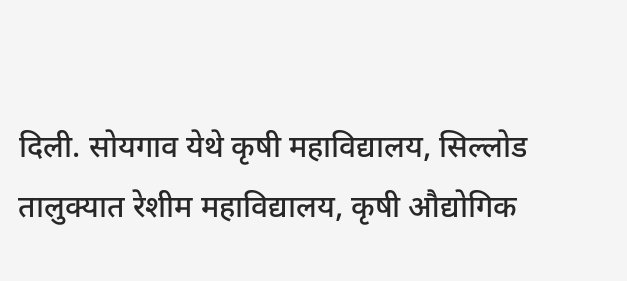दिली. सोयगाव येथे कृषी महाविद्यालय, सिल्लोड तालुक्यात रेशीम महाविद्यालय, कृषी औद्योगिक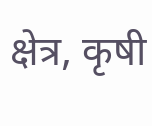क्षेत्र, कृषी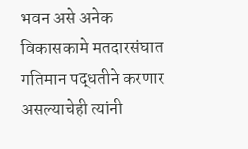भवन असे अनेक विकासकामे मतदारसंघात गतिमान पद्धतीने करणार असल्याचेही त्यांनी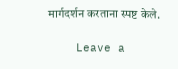मार्गदर्शन करताना स्पष्ट केले.

    Leave a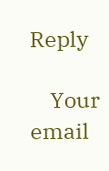Reply

    Your email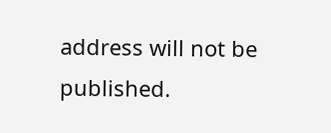address will not be published.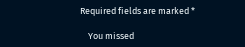Required fields are marked *

    You missed